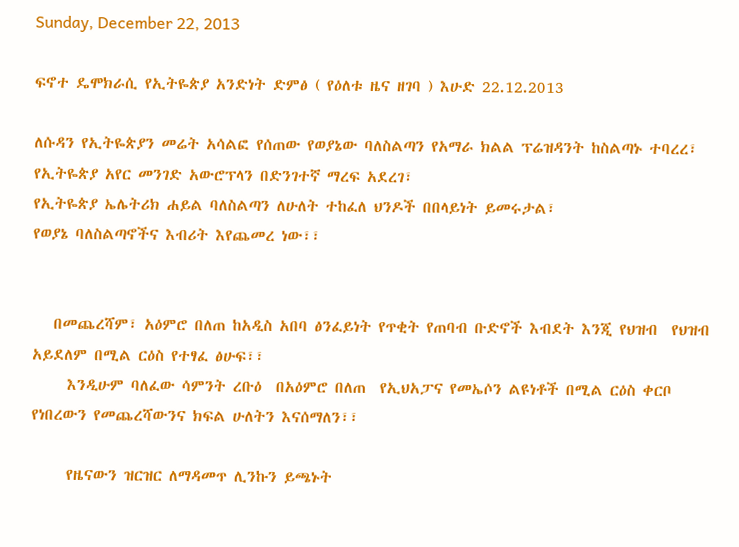Sunday, December 22, 2013

ፍኖተ ዴሞክራሲ የኢትዬጵያ አንድነት ድምፅ ( የዕለቱ ዜና ዘገባ ) እሁድ 22.12.2013

ለሱዳን የኢትዬጵያን መሬት አሳልፎ የሰጠው የወያኔው ባለስልጣን የአማራ ክልል ፕሬዝዳንት ከስልጣኑ ተባረረ፣
የኢትዬጵያ አየር መንገድ አውሮፕላን በድንገተኛ ማረፍ አደረገ፣
የኢትዬጵያ ኤሌትሪክ ሐይል ባለስልጣን ለሁለት ተከፈለ ህንዶች በበላይነት ይመሩታል፣
የወያኔ ባለስልጣኖችና እብሪት እየጨመረ ነው፣፣


   በመጨረሻም፣ አዕምሮ በለጠ ከአዲስ አበባ ፅንፈይነት የጥቂት የጠባብ ቡድኖች እብደት እንጂ የህዝብ  የህዝብ አይደለም በሚል ርዕስ የተፃፈ ፅሁፍ፣፣
     እንዲሁም ባለፈው ሳምንት ረቡዕ  በአዕምሮ በለጠ  የኢህአፓና የመኤሶን ልዩነቶች በሚል ርዕስ ቀርቦ የነበረውን የመጨረሻውንና ክፍል ሁለትን እናሰማለን፣፣

     የዜናውን ዝርዝር ለማዳመጥ ሊንኩን ይጫኑት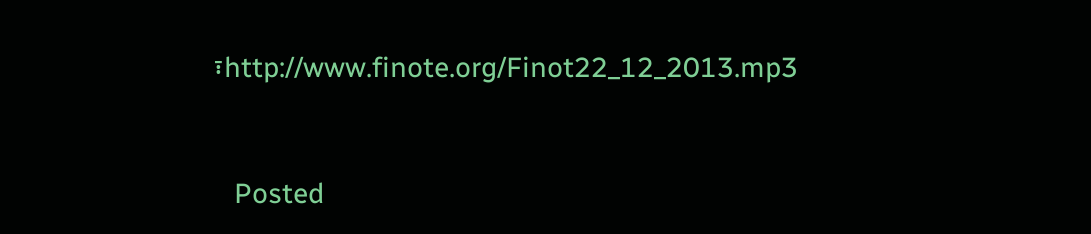፣http://www.finote.org/Finot22_12_2013.mp3


   Posted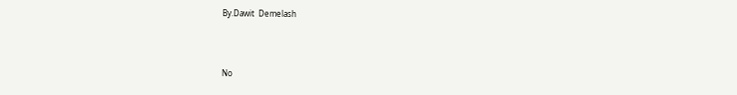By.Dawit  Demelash



No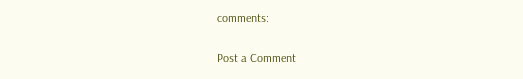comments:

Post a Comment